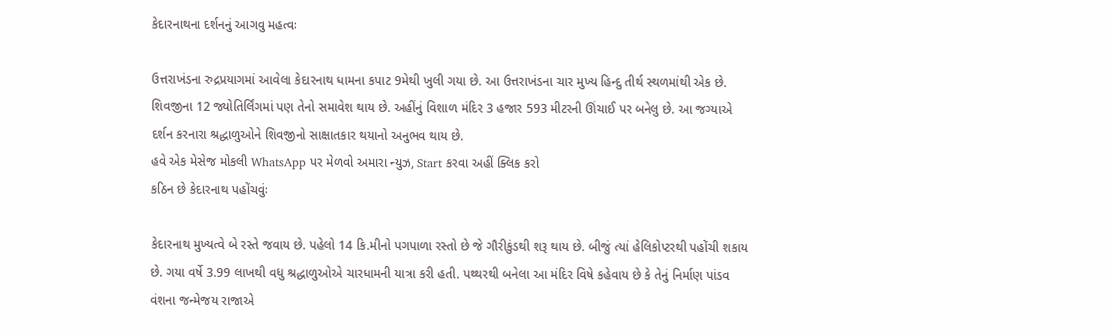કેદારનાથના દર્શનનું આગવુ મહત્વઃ

ઉત્તરાખંડના રુદ્રપ્રયાગમાં આવેલા કેદારનાથ ધામના કપાટ 9મેથી ખુલી ગયા છે. આ ઉત્તરાખંડના ચાર મુખ્ય હિન્દુ તીર્થ સ્થળમાંથી એક છે. શિવજીના 12 જ્યોતિર્લિંગમાં પણ તેનો સમાવેશ થાય છે. અહીંનું વિશાળ મંદિર 3 હજાર 593 મીટરની ઊંચાઈ પર બનેલુ છે. આ જગ્યાએ દર્શન કરનારા શ્રદ્ધાળુઓને શિવજીનો સાક્ષાતકાર થયાનો અનુભવ થાય છે.
હવે એક મેસેજ મોકલી WhatsApp પર મેળવો અમારા ન્યુઝ, Start કરવા અહીં ક્લિક કરો
કઠિન છે કેદારનાથ પહોંચવુંઃ

કેદારનાથ મુખ્યત્વે બે રસ્તે જવાય છે. પહેલો 14 કિ.મીનો પગપાળા રસ્તો છે જે ગૌરીકુંડથી શરૂ થાય છે. બીજું ત્યાં હેલિકોપ્ટરથી પહોંચી શકાય છે. ગયા વર્ષે 3.99 લાખથી વધુ શ્રદ્ધાળુઓએ ચારધામની યાત્રા કરી હતી. પથ્થરથી બનેલા આ મંદિર વિષે કહેવાય છે કે તેનું નિર્માણ પાંડવ વંશના જન્મેજય રાજાએ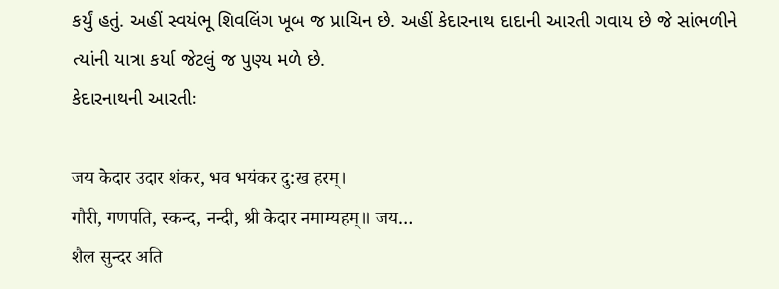કર્યું હતું. અહીં સ્વયંભૂ શિવલિંગ ખૂબ જ પ્રાચિન છે. અહીં કેદારનાથ દાદાની આરતી ગવાય છે જે સાંભળીને ત્યાંની યાત્રા કર્યા જેટલું જ પુણ્ય મળે છે.
કેદારનાથની આરતીઃ

जय केदार उदार शंकर, भव भयंकर दु:ख हरम्।
गौरी, गणपति, स्कन्द, नन्दी, श्री केदार नमाम्यहम्॥ जय…
शैल सुन्दर अति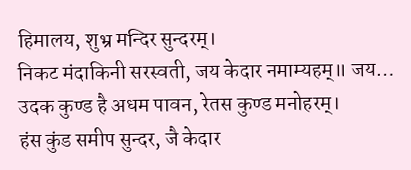हिमालय, शुभ्र मन्दिर सुन्दरम्।
निकट मंदाकिनी सरस्वती, जय केदार नमाम्यहम्॥ जय…
उदक कुण्ड है अधम पावन, रेतस कुण्ड मनोहरम्।
हंस कुंड समीप सुन्दर, जै केदार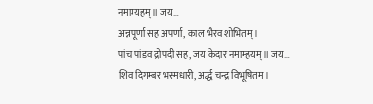नमाम्यहम्॥ जय…
अन्नपूर्णा सह अपर्णा, काल भैरव शोभितम्।
पांच पांडव द्रोपदी सह, जय केदार नमाम्हयम्॥ जय…
शिव दिगम्बर भस्मधारी, अर्द्ध चन्द्र विभूषितम।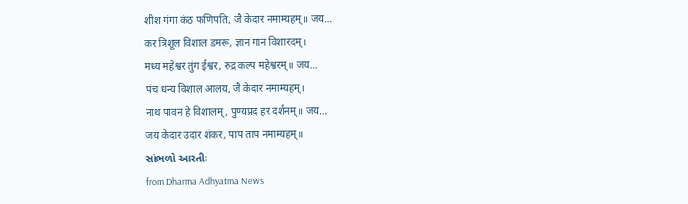शीश गंगा कंठ फणिपति, जै केदार नमाम्यहम्॥ जय…
कर त्रिशूल विशाल डमरू, ज्ञान गान विशारदम्।
मध्य महेश्वर तुंग ईश्वर, रुद्र कल्प महेश्वरम्॥ जय…
पंच धन्य विशाल आलय, जै केदार नमाम्यहम्।
नाथ पावन हे विशालम्, पुण्यप्रद हर दर्शनम्॥ जय…
जय केदार उदार शंकर, पाप ताप नमाम्यहम्॥
સાંભળો આરતીઃ
from Dharma Adhyatma News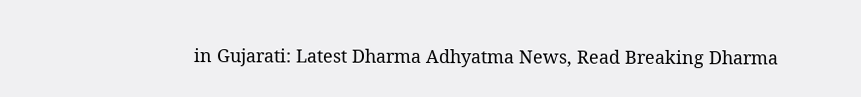in Gujarati: Latest Dharma Adhyatma News, Read Breaking Dharma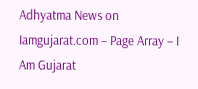Adhyatma News on Iamgujarat.com – Page Array – I Am Gujarat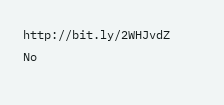http://bit.ly/2WHJvdZ
No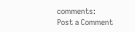comments:
Post a Comment